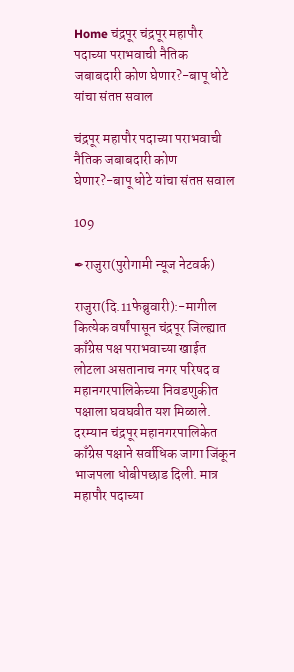Home चंद्रपूर चंद्रपूर महापौर पदाच्या पराभवाची नैतिक जबाबदारी कोण घेणार?-बापू धोटे यांचा संतप्त सवाल

चंद्रपूर महापौर पदाच्या पराभवाची नैतिक जबाबदारी कोण घेणार?-बापू धोटे यांचा संतप्त सवाल

109

✒राजुरा(पुरोगामी न्यूज नेटवर्क)

राजुरा(दि.11फेब्रुवारी):-मागील कित्येक वर्षांपासून चंद्रपूर जिल्ह्यात काँग्रेस पक्ष पराभवाच्या खाईत लोटला असतानाच नगर परिषद व महानगरपालिकेच्या निवडणुकीत पक्षाला घवघवीत यश मिळाले. दरम्यान चंद्रपूर महानगरपालिकेत काँग्रेस पक्षाने सर्वाधिक जागा जिंकून भाजपला धोबीपछाड दिली. मात्र महापौर पदाच्या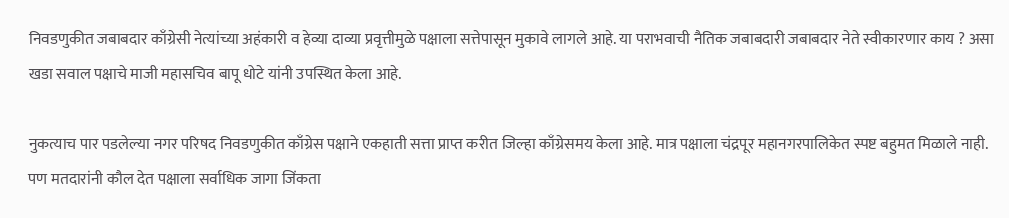निवडणुकीत जबाबदार काँग्रेसी नेत्यांच्या अहंकारी व हेव्या दाव्या प्रवृत्तीमुळे पक्षाला सत्तेपासून मुकावे लागले आहे. या पराभवाची नैतिक जबाबदारी जबाबदार नेते स्वीकारणार काय ? असा खडा सवाल पक्षाचे माजी महासचिव बापू धोटे यांनी उपस्थित केला आहे.

नुकत्याच पार पडलेल्या नगर परिषद निवडणुकीत काँग्रेस पक्षाने एकहाती सत्ता प्राप्त करीत जिल्हा काँग्रेसमय केला आहे. मात्र पक्षाला चंद्रपूर महानगरपालिकेत स्पष्ट बहुमत मिळाले नाही. पण मतदारांनी कौल देत पक्षाला सर्वाधिक जागा जिंकता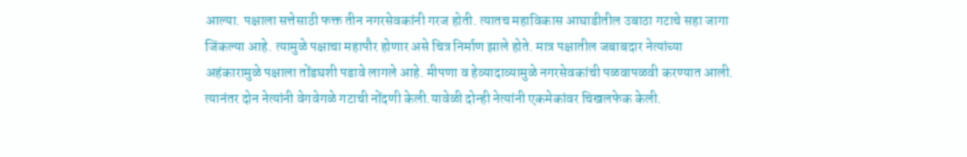आल्या. पक्षाला सत्तेसाठी फक्त तीन नगरसेवकांनी गरज होती. त्यातच महाविकास आघाडीतील उबाठा गटाचे सहा जागा जिंकल्या आहे. त्यामुळे पक्षाचा महापौर होणार असे चित्र निर्माण झाले होते. मात्र पक्षातील जबाबदार नेत्यांच्या अहंकारामुळे पक्षाला तोंडघशी पडावे लागले आहे. मीपणा व हेव्यादाव्यामुळे नगरसेवकांची पळवापळवी करण्यात आली. त्यानंतर दोन नेत्यांनी वेगवेगळे गटाची नोंदणी केली.यावेळी दोन्ही नेत्यांनी एकमेकांवर चिखलफेक केली.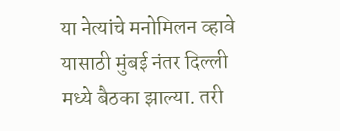या नेत्यांचे मनोमिलन व्हावे यासाठी मुंबई नंतर दिल्ली मध्ये बैठका झाल्या. तरी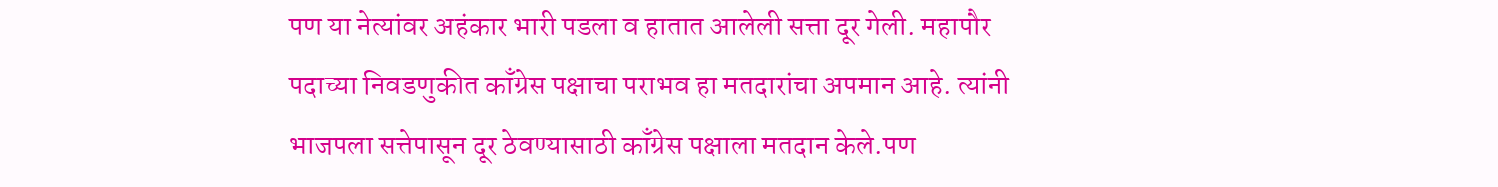पण या नेत्यांवर अहंकार भारी पडला व हातात आलेली सत्ता दूर गेली. महापौर पदाच्या निवडणुकीत काँग्रेस पक्षाचा पराभव हा मतदारांचा अपमान आहे. त्यांनी भाजपला सत्तेपासून दूर ठेवण्यासाठी काँग्रेस पक्षाला मतदान केले.पण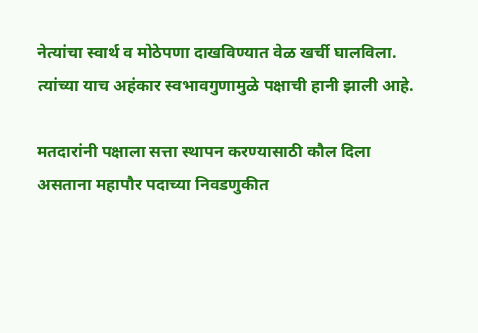नेत्यांचा स्वार्थ व मोठेपणा दाखविण्यात वेळ खर्ची घालविला. त्यांच्या याच अहंकार स्वभावगुणामुळे पक्षाची हानी झाली आहे.

मतदारांनी पक्षाला सत्ता स्थापन करण्यासाठी कौल दिला असताना महापौर पदाच्या निवडणुकीत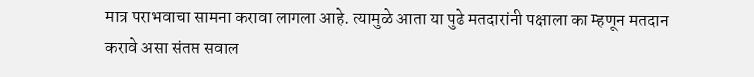मात्र पराभवाचा सामना करावा लागला आहे. त्यामुळे आता या पुढे मतदारांनी पक्षाला का म्हणून मतदान करावे असा संतप्त सवाल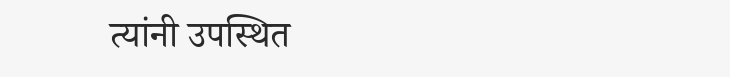त्यांनी उपस्थित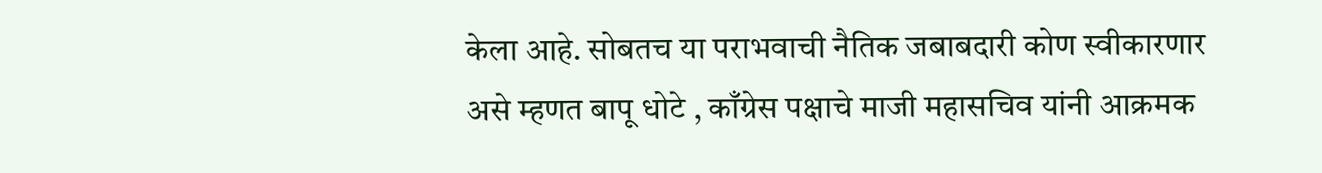केला आहे. सोबतच या पराभवाची नैतिक जबाबदारी कोण स्वीकारणार असे म्हणत बापू धोटे , काँग्रेस पक्षाचे माजी महासचिव यांनी आक्रमक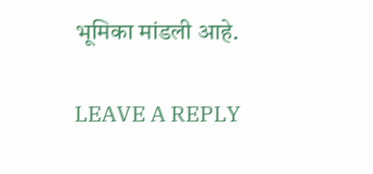भूमिका मांडली आहे.

LEAVE A REPLY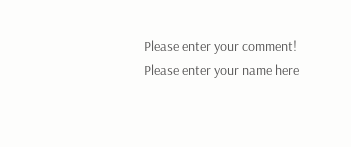Please enter your comment!
Please enter your name here